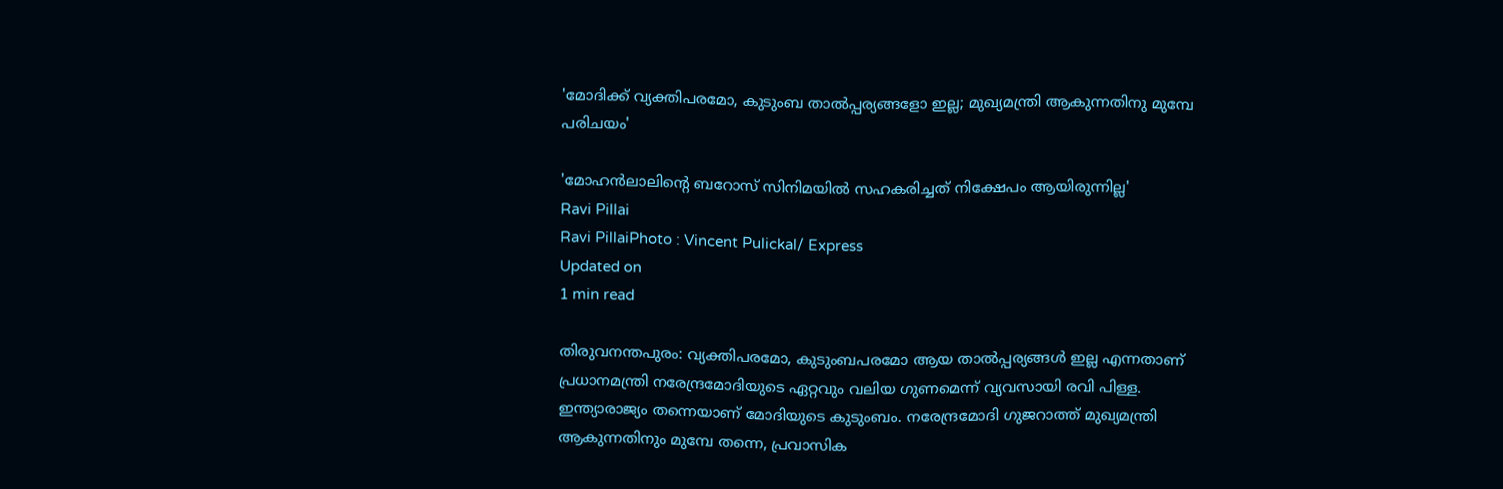'മോദിക്ക് വ്യക്തിപരമോ, കുടുംബ താല്‍പ്പര്യങ്ങളോ ഇല്ല; മുഖ്യമന്ത്രി ആകുന്നതിനു മുമ്പേ പരിചയം'

'മോഹന്‍ലാലിന്റെ ബറോസ് സിനിമയില്‍ സഹകരിച്ചത് നിക്ഷേപം ആയിരുന്നില്ല'
Ravi Pillai
Ravi PillaiPhoto : Vincent Pulickal/ Express
Updated on
1 min read

തിരുവനന്തപുരം: വ്യക്തിപരമോ, കുടുംബപരമോ ആയ താല്‍പ്പര്യങ്ങള്‍ ഇല്ല എന്നതാണ് പ്രധാനമന്ത്രി നരേന്ദ്രമോദിയുടെ ഏറ്റവും വലിയ ഗുണമെന്ന് വ്യവസായി രവി പിള്ള. ഇന്ത്യാരാജ്യം തന്നെയാണ് മോദിയുടെ കുടുംബം. നരേന്ദ്രമോദി ഗുജറാത്ത് മുഖ്യമന്ത്രി ആകുന്നതിനും മുമ്പേ തന്നെ, പ്രവാസിക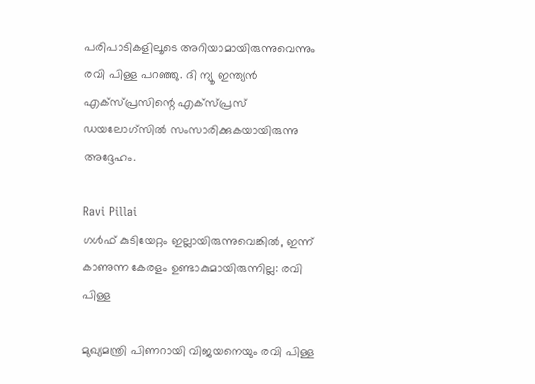പരിപാടികളിലൂടെ അറിയാമായിരുന്നുവെന്നും രവി പിള്ള പറഞ്ഞു. ദി ന്യൂ ഇന്ത്യന്‍ എക്‌സ്പ്രസിന്റെ എക്‌സ്പ്രസ് ഡയലോഗ്‌സില്‍ സംസാരിക്കുകയായിരുന്നു അദ്ദേഹം.

Ravi Pillai
ഗള്‍ഫ് കുടിയേറ്റം ഇല്ലായിരുന്നുവെങ്കില്‍, ഇന്ന് കാണുന്ന കേരളം ഉണ്ടാകുമായിരുന്നില്ല: രവി പിള്ള

മുഖ്യമന്ത്രി പിണറായി വിജയനെയും രവി പിള്ള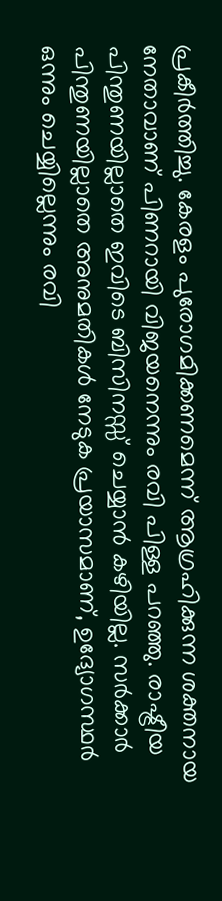പ്രകീര്‍ത്തിച്ചു. കേരളം പുരോഗമിക്കണമെന്ന് ആഗ്രഹിക്കുന്ന ശക്തനായ നേതാവാണ് പിണറായി വിജയനെന്നും രവി പിള്ള പറഞ്ഞു. രാഷ്ട്രീയ പിന്തുണയില്ലാതെ ഇവിടെ ബിസിനസ്സ് ചെയ്യാന്‍ കഴിയില്ല. സര്‍ക്കാര്‍ പിന്തുണയില്ലാതെ അനുമതികള്‍ നേടുക പ്രയാസമാണ്, ഉദ്യോഗസ്ഥര്‍ ഒന്നും ചെയ്യില്ലെന്നും രവി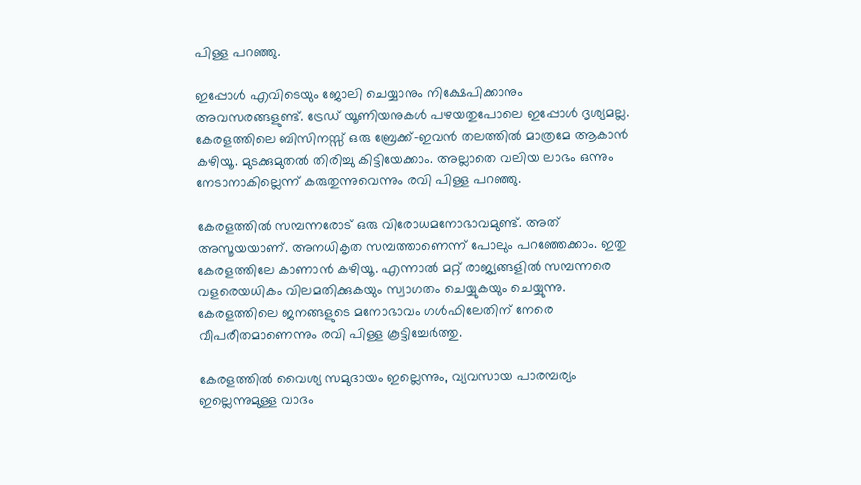പിള്ള പറഞ്ഞു.

ഇപ്പോള്‍ എവിടെയും ജോലി ചെയ്യാനും നിക്ഷേപിക്കാനും അവസരങ്ങളുണ്ട്. ട്രേഡ് യൂണിയനുകള്‍ പഴയതുപോലെ ഇപ്പോള്‍ ദൃശ്യമല്ല. കേരളത്തിലെ ബിസിനസ്സ് ഒരു ബ്രേക്ക്-ഇവന്‍ തലത്തില്‍ മാത്രമേ ആകാന്‍ കഴിയൂ. മുടക്കുമുതല്‍ തിരിച്ചു കിട്ടിയേക്കാം. അല്ലാതെ വലിയ ലാഭം ഒന്നും നേടാനാകില്ലെന്ന് കരുതുന്നുവെന്നും രവി പിള്ള പറഞ്ഞു.

കേരളത്തില്‍ സമ്പന്നരോട് ഒരു വിരോധമനോഭാവമുണ്ട്. അത് അസൂയയാണ്. അനധികൃത സമ്പത്താണെന്ന് പോലും പറഞ്ഞേക്കാം. ഇതു കേരളത്തിലേ കാണാന്‍ കഴിയൂ. എന്നാല്‍ മറ്റ് രാജ്യങ്ങളില്‍ സമ്പന്നരെ വളരെയധികം വിലമതിക്കുകയും സ്വാഗതം ചെയ്യുകയും ചെയ്യുന്നു. കേരളത്തിലെ ജനങ്ങളുടെ മനോഭാവം ഗള്‍ഫിലേതിന് നേരെ വീപരീതമാണെന്നും രവി പിള്ള കൂട്ടിച്ചേര്‍ത്തു.

കേരളത്തില്‍ വൈശ്യ സമുദായം ഇല്ലെന്നും, വ്യവസായ പാരമ്പര്യം ഇല്ലെന്നുമുള്ള വാദം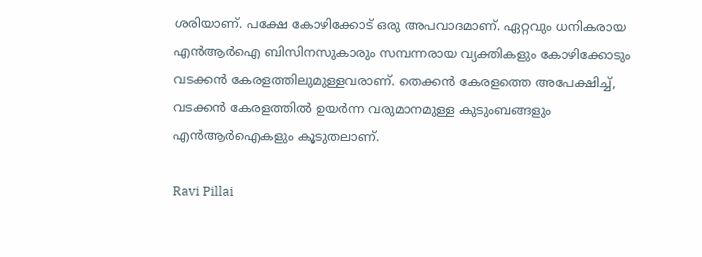ശരിയാണ്. പക്ഷേ കോഴിക്കോട് ഒരു അപവാദമാണ്. ഏറ്റവും ധനികരായ എന്‍ആര്‍ഐ ബിസിനസുകാരും സമ്പന്നരായ വ്യക്തികളും കോഴിക്കോടും വടക്കന്‍ കേരളത്തിലുമുള്ളവരാണ്. തെക്കന്‍ കേരളത്തെ അപേക്ഷിച്ച്, വടക്കന്‍ കേരളത്തില്‍ ഉയര്‍ന്ന വരുമാനമുള്ള കുടുംബങ്ങളും എന്‍ആര്‍ഐകളും കൂടുതലാണ്.

Ravi Pillai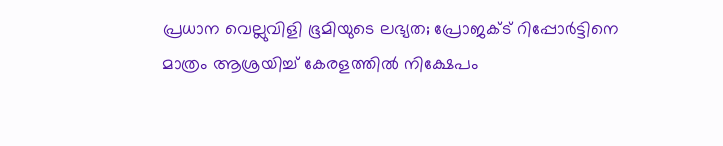പ്രധാന വെല്ലുവിളി ഭൂമിയുടെ ലഭ്യത; പ്രോജക്ട് റിപ്പോര്‍ട്ടിനെ മാത്രം ആശ്രയിച്ച് കേരളത്തില്‍ നിക്ഷേപം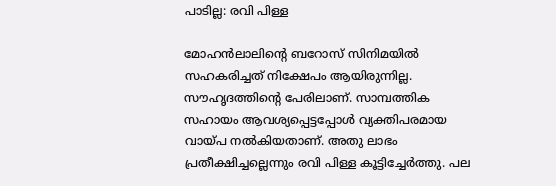പാടില്ല: രവി പിള്ള

മോഹന്‍ലാലിന്റെ ബറോസ് സിനിമയില്‍ സഹകരിച്ചത് നിക്ഷേപം ആയിരുന്നില്ല. സൗഹൃദത്തിന്റെ പേരിലാണ്. സാമ്പത്തിക സഹായം ആവശ്യപ്പെട്ടപ്പോള്‍ വ്യക്തിപരമായ വായ്പ നല്‍കിയതാണ്. അതു ലാഭം പ്രതീക്ഷിച്ചല്ലെന്നും രവി പിള്ള കൂട്ടിച്ചേര്‍ത്തു. പല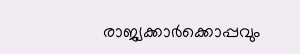രാജ്യക്കാര്‍ക്കൊപ്പവും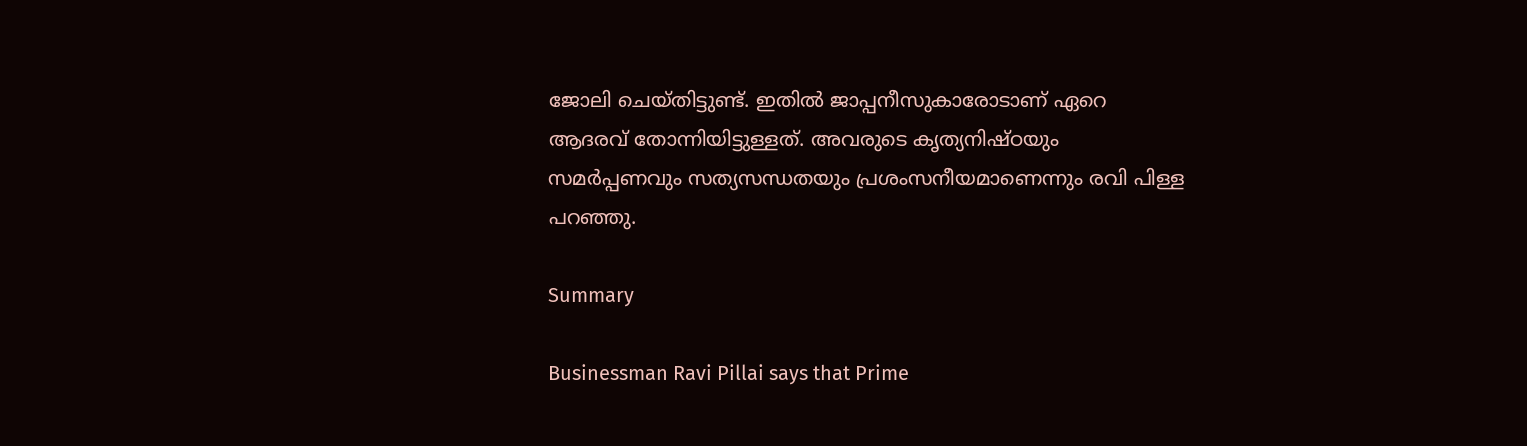ജോലി ചെയ്തിട്ടുണ്ട്. ഇതില്‍ ജാപ്പനീസുകാരോടാണ് ഏറെ ആദരവ് തോന്നിയിട്ടുള്ളത്. അവരുടെ കൃത്യനിഷ്ഠയും സമര്‍പ്പണവും സത്യസന്ധതയും പ്രശംസനീയമാണെന്നും രവി പിള്ള പറഞ്ഞു.

Summary

Businessman Ravi Pillai says that Prime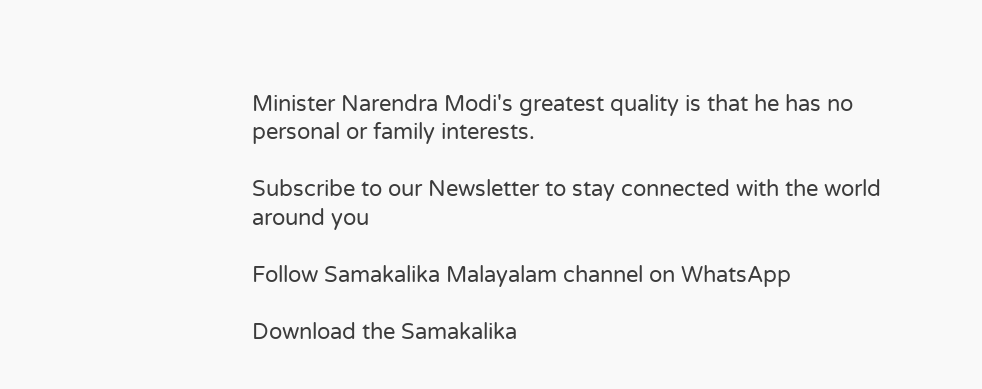Minister Narendra Modi's greatest quality is that he has no personal or family interests.

Subscribe to our Newsletter to stay connected with the world around you

Follow Samakalika Malayalam channel on WhatsApp

Download the Samakalika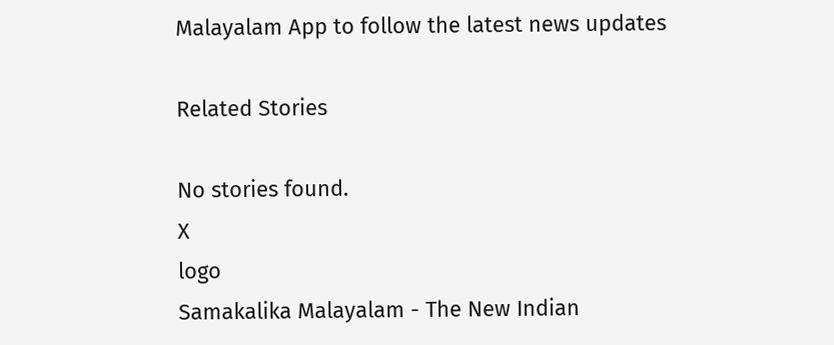Malayalam App to follow the latest news updates

Related Stories

No stories found.
X
logo
Samakalika Malayalam - The New Indian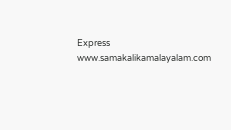Express
www.samakalikamalayalam.com